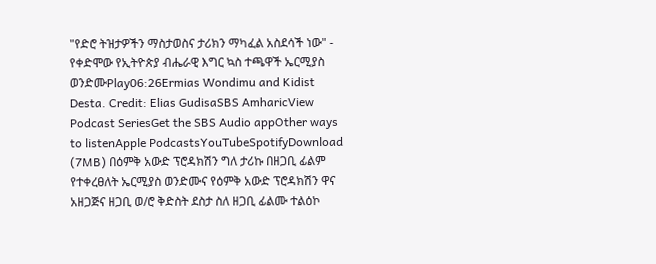"የድሮ ትዝታዎችን ማስታወስና ታሪክን ማካፈል አስደሳች ነው" - የቀድሞው የኢትዮጵያ ብሔራዊ እግር ኳስ ተጫዋች ኤርሚያስ ወንድሙPlay06:26Ermias Wondimu and Kidist Desta. Credit: Elias GudisaSBS AmharicView Podcast SeriesGet the SBS Audio appOther ways to listenApple PodcastsYouTubeSpotifyDownload (7MB) በዕምቅ አውድ ፕሮዳክሽን ግለ ታሪኩ በዘጋቢ ፊልም የተቀረፀለት ኤርሚያስ ወንድሙና የዕምቅ አውድ ፕሮዳክሽን ዋና አዘጋጅና ዘጋቢ ወ/ሮ ቅድስት ደስታ ስለ ዘጋቢ ፊልሙ ተልዕኮ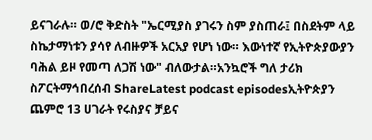ይናገራሉ። ወ/ሮ ቅድስት "ኤርሚያስ ያገሩን ስም ያስጠራ፤ በስደትም ላይ ስኬታማነቱን ያሳየ ለብዙዎች አርአያ የሆነ ነው። እውነተኛ የኢትዮጵያውያን ባሕል ይዞ የመጣ ለጋሽ ነው" ብለውታል።አንኳሮች ግለ ታሪክ ስፖርትማኅበረሰብ ShareLatest podcast episodesኢትዮጵያን ጨምሮ 13 ሀገራት የሩስያና ቻይና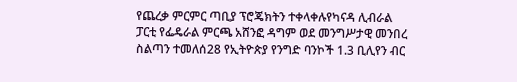የጨረቃ ምርምር ጣቢያ ፕሮጄክትን ተቀላቀሉየካናዳ ሊብራል ፓርቲ የፌዴራል ምርጫ አሸንፎ ዳግም ወደ መንግሥታዊ መንበረ ስልጣን ተመለሰ28 የኢትዮጵያ የንግድ ባንኮች 1.3 ቢሊየን ብር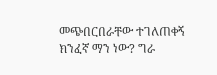መጭበርበራቸው ተገለጠቀኝ ክንፈኛ ማን ነው? ግራ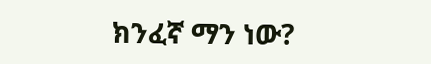ክንፈኛ ማን ነው?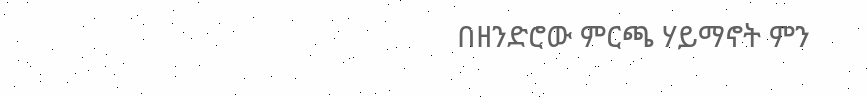በዘንድሮው ምርጫ ሃይማኖት ምን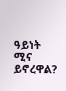ዓይነት ሚና ይኖረዋል?